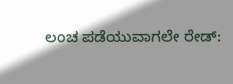ಲಂಚ ಪಡೆಯುವಾಗಲೇ ರೇಡ್: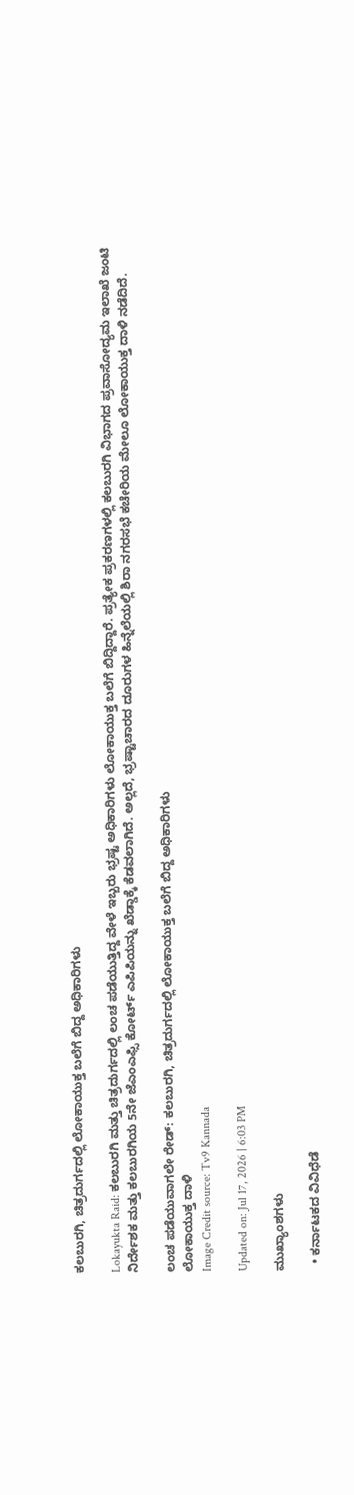ಕಲಬುರಗಿ, ಚಿತ್ರದುರ್ಗದಲ್ಲಿ ಲೋಕಾಯುಕ್ತ ಬಲೆಗೆ ಬಿದ್ದ ಅಧಿಕಾರಿಗಳು

Lokayukta Raid: ಕಲಬುರಗಿ ಮತ್ತು ಚಿತ್ರದುರ್ಗದಲ್ಲಿ ಲಂಚ ಪಡೆಯುತ್ತಿದ್ದ ವೇಳೆ ಇಬ್ಬರು ಭ್ರಷ್ಟ ಅಧಿಕಾರಿಗಳು ಲೋಕಾಯುಕ್ತ ಬಲೆಗೆ ಬಿದ್ದಿದ್ದಾರೆ. ಪ್ರತ್ಯೇಕ ಪ್ರಕರಣಗಳಲ್ಲಿ ಕಲಬುರಗಿ ವಿಭಾಗದ ಪ್ರವಾಸೋದ್ಯಮ ಇಲಾಖೆ ಜಂಟಿ ನಿರ್ದೇಶಕ ಮತ್ತು ಕಲಬುರಗಿಯ 5ನೇ ಜೆಎಂಎಫ್ಸಿ ಕೋರ್ಟ್ ಎಪಿಪಿಯನ್ನು ಖೆಡ್ಡಾಕ್ಕೆ ಕೆಡವಲಾಗಿದೆ. ಅಲ್ಲದೆ, ಭ್ರಷ್ಟಾಚಾರದ ದೂರುಗಳ ಹಿನ್ನೆಲೆಯಲ್ಲಿ ಶಿರಾ ನಗರಸಭೆ ಕಚೇರಿಯ ಮೇಲೂ ಲೋಕಾಯುಕ್ತ ದಾಳಿ ನಡೆದಿದೆ.

ಲಂಚ ಪಡೆಯುವಾಗಲೇ ರೇಡ್: ಕಲಬುರಗಿ, ಚಿತ್ರದುರ್ಗದಲ್ಲಿ ಲೋಕಾಯುಕ್ತ ಬಲೆಗೆ ಬಿದ್ದ ಅಧಿಕಾರಿಗಳು
ಲೋಕಾಯುಕ್ತ ದಾಳಿ
Image Credit source: Tv9 Kannada

Updated on: Jul 17, 2026 | 6:03 PM

ಮುಖ್ಯಾಂಶಗಳು

  • ಕರ್ನಾಟಕದ ವಿವಿಧೆಡೆ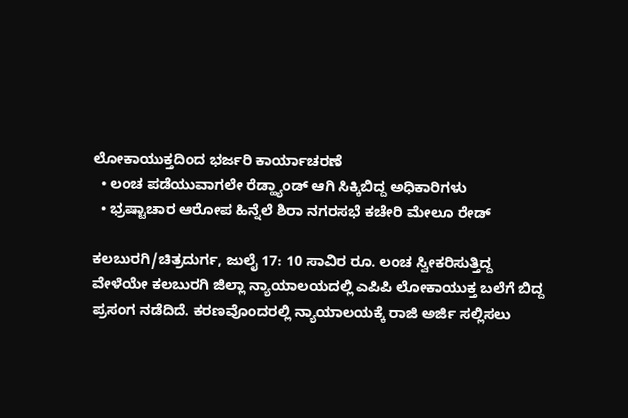ಲೋಕಾಯುಕ್ತದಿಂದ ಭರ್ಜರಿ ಕಾರ್ಯಾಚರಣೆ
  • ಲಂಚ ಪಡೆಯುವಾಗಲೇ ರೆಡ್ಹ್ಯಾಂಡ್ ಆಗಿ ಸಿಕ್ಕಿಬಿದ್ದ ಅಧಿಕಾರಿಗಳು
  • ಭ್ರಷ್ಟಾಚಾರ ಆರೋಪ ಹಿನ್ನೆಲೆ ಶಿರಾ ನಗರಸಭೆ ಕಚೇರಿ ಮೇಲೂ ರೇಡ್

ಕಲಬುರಗಿ/ಚಿತ್ರದುರ್ಗ, ಜುಲೈ 17: 10 ಸಾವಿರ ರೂ. ಲಂಚ ಸ್ವೀಕರಿಸುತ್ತಿದ್ದ ವೇಳೆಯೇ ಕಲಬುರಗಿ ಜಿಲ್ಲಾ ನ್ಯಾಯಾಲಯದಲ್ಲಿ ಎಪಿಪಿ ಲೋಕಾಯುಕ್ತ ಬಲೆಗೆ ಬಿದ್ದ ಪ್ರಸಂಗ ನಡೆದಿದೆ. ಕರಣವೊಂದರಲ್ಲಿ ನ್ಯಾಯಾಲಯಕ್ಕೆ ರಾಜಿ ಅರ್ಜಿ ಸಲ್ಲಿಸಲು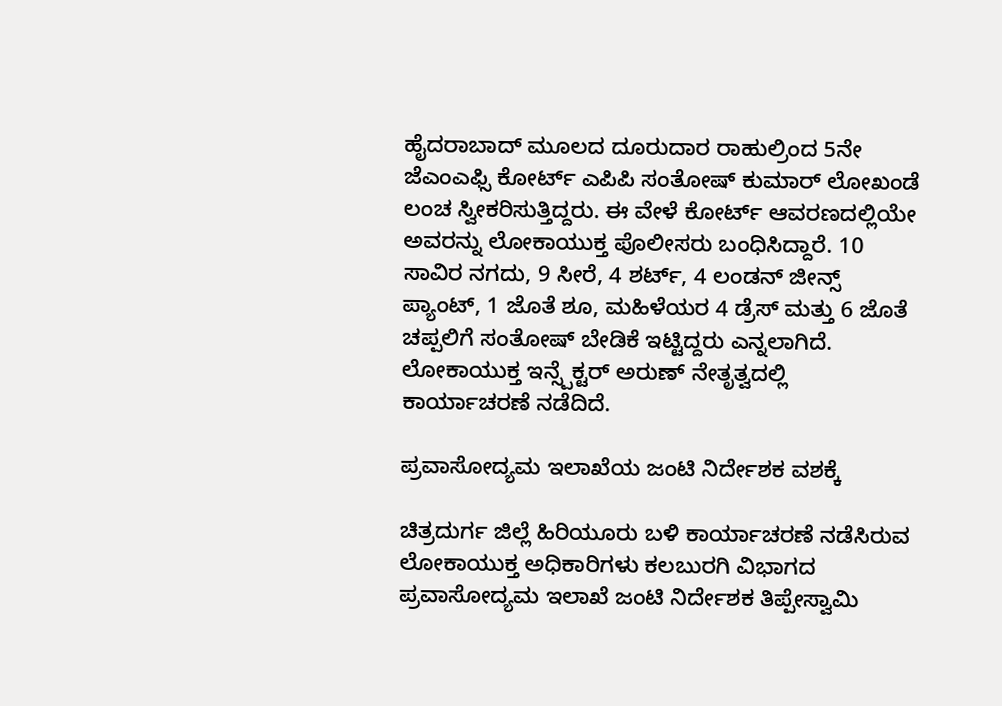ಹೈದರಾಬಾದ್ ಮೂಲದ ದೂರುದಾರ ರಾಹುಲ್ರಿಂದ 5ನೇ ಜೆಎಂಎಫ್ಸಿ ಕೋರ್ಟ್ ಎಪಿಪಿ ಸಂತೋಷ್ ಕುಮಾರ್ ಲೋಖಂಡೆ ಲಂಚ ಸ್ವೀಕರಿಸುತ್ತಿದ್ದರು. ಈ ವೇಳೆ ಕೋರ್ಟ್ ಆವರಣದಲ್ಲಿಯೇ ಅವರನ್ನು ಲೋಕಾಯುಕ್ತ ಪೊಲೀಸರು ಬಂಧಿಸಿದ್ದಾರೆ. 10 ಸಾವಿರ ನಗದು, 9 ಸೀರೆ, 4 ಶರ್ಟ್, 4 ಲಂಡನ್ ಜೀನ್ಸ್ ಪ್ಯಾಂಟ್, 1 ಜೊತೆ ಶೂ, ಮಹಿಳೆಯರ 4 ಡ್ರೆಸ್ ಮತ್ತು 6 ಜೊತೆ ಚಪ್ಪಲಿಗೆ ಸಂತೋಷ್ ಬೇಡಿಕೆ ಇಟ್ಟಿದ್ದರು ಎನ್ನಲಾಗಿದೆ. ಲೋಕಾಯುಕ್ತ ಇನ್ಸ್ಪೆಕ್ಟರ್ ಅರುಣ್ ನೇತೃತ್ವದಲ್ಲಿ ಕಾರ್ಯಾಚರಣೆ ನಡೆದಿದೆ.

ಪ್ರವಾಸೋದ್ಯಮ ಇಲಾಖೆಯ ಜಂಟಿ ನಿರ್ದೇಶಕ ವಶಕ್ಕೆ

ಚಿತ್ರದುರ್ಗ ಜಿಲ್ಲೆ ಹಿರಿಯೂರು ಬಳಿ ಕಾರ್ಯಾಚರಣೆ ನಡೆಸಿರುವ ಲೋಕಾಯುಕ್ತ ಅಧಿಕಾರಿಗಳು ಕಲಬುರಗಿ ವಿಭಾಗದ ಪ್ರವಾಸೋದ್ಯಮ ಇಲಾಖೆ ಜಂಟಿ ನಿರ್ದೇಶಕ ತಿಪ್ಪೇಸ್ವಾಮಿ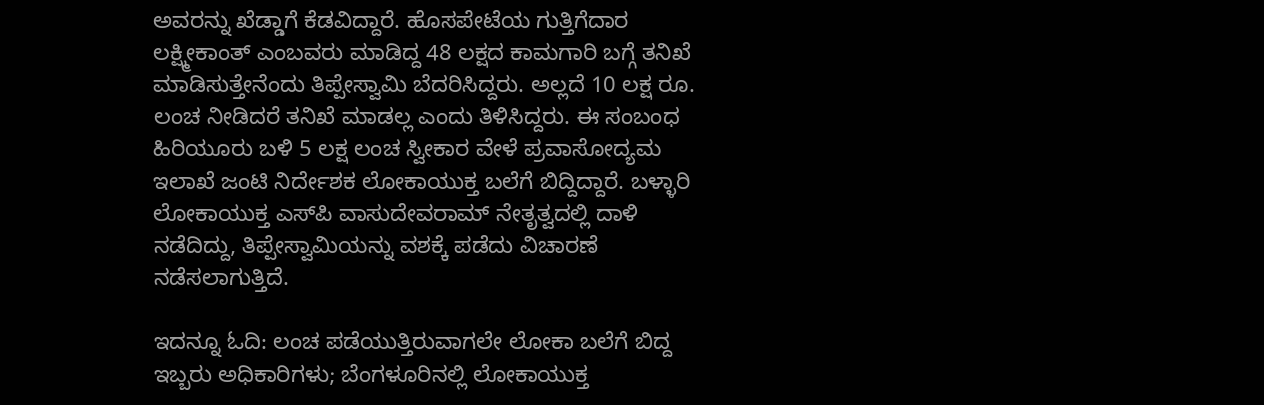ಅವರನ್ನು ಖೆಡ್ಡಾಗೆ ಕೆಡವಿದ್ದಾರೆ. ಹೊಸಪೇಟೆಯ ಗುತ್ತಿಗೆದಾರ ಲಕ್ಷ್ಮೀಕಾಂತ್‌ ಎಂಬವರು ಮಾಡಿದ್ದ 48 ಲಕ್ಷದ ಕಾಮಗಾರಿ ಬಗ್ಗೆ ತನಿಖೆ ಮಾಡಿಸುತ್ತೇನೆಂದು ತಿಪ್ಪೇಸ್ವಾಮಿ ಬೆದರಿಸಿದ್ದರು. ಅಲ್ಲದೆ 10 ಲಕ್ಷ ರೂ. ಲಂಚ ನೀಡಿದರೆ ತನಿಖೆ ಮಾಡಲ್ಲ ಎಂದು ತಿಳಿಸಿದ್ದರು. ಈ ಸಂಬಂಧ ಹಿರಿಯೂರು ಬಳಿ 5 ಲಕ್ಷ ಲಂಚ ಸ್ವೀಕಾರ ವೇಳೆ ಪ್ರವಾಸೋದ್ಯಮ ಇಲಾಖೆ ಜಂಟಿ ನಿರ್ದೇಶಕ ಲೋಕಾಯುಕ್ತ ಬಲೆಗೆ ಬಿದ್ದಿದ್ದಾರೆ. ಬಳ್ಳಾರಿ ಲೋಕಾಯುಕ್ತ ಎಸ್‌ಪಿ ವಾಸುದೇವರಾಮ್ ನೇತೃತ್ವದಲ್ಲಿ ದಾಳಿ ನಡೆದಿದ್ದು, ತಿಪ್ಪೇಸ್ವಾಮಿಯನ್ನು ವಶಕ್ಕೆ ಪಡೆದು ವಿಚಾರಣೆ ನಡೆಸಲಾಗುತ್ತಿದೆ.

ಇದನ್ನೂ ಓದಿ: ಲಂಚ ಪಡೆಯುತ್ತಿರುವಾಗಲೇ ಲೋಕಾ ಬಲೆಗೆ ಬಿದ್ದ ಇಬ್ಬರು ಅಧಿಕಾರಿಗಳು; ಬೆಂಗಳೂರಿನಲ್ಲಿ ಲೋಕಾಯುಕ್ತ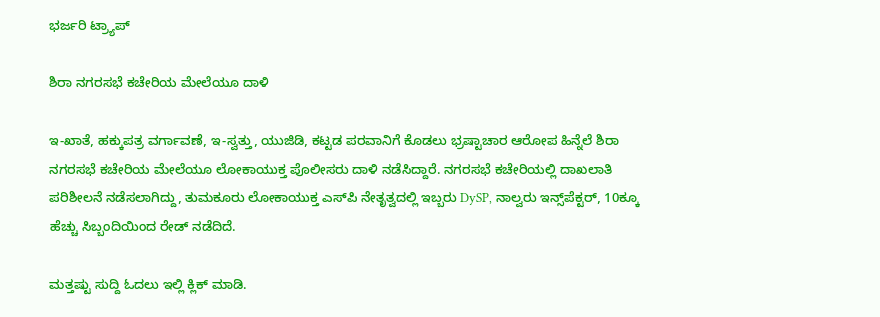ಭರ್ಜರಿ ಟ್ರ್ಯಾಪ್

ಶಿರಾ ನಗರಸಭೆ ಕಚೇರಿಯ ಮೇಲೆಯೂ ದಾಳಿ

ಇ-ಖಾತೆ, ಹಕ್ಕುಪತ್ರ ವರ್ಗಾವಣೆ, ಇ-ಸ್ವತ್ತು, ಯುಜಿಡಿ, ಕಟ್ಟಡ ಪರವಾನಿಗೆ ಕೊಡಲು ಭ್ರಷ್ಟಾಚಾರ ಆರೋಪ ಹಿನ್ನೆಲೆ ಶಿರಾ ನಗರಸಭೆ ಕಚೇರಿಯ ಮೇಲೆಯೂ ಲೋಕಾಯುಕ್ತ ಪೊಲೀಸರು ದಾಳಿ ನಡೆಸಿದ್ದಾರೆ. ನಗರಸಭೆ ಕಚೇರಿಯಲ್ಲಿ ದಾಖಲಾತಿ ಪರಿಶೀಲನೆ ನಡೆಸಲಾಗಿದ್ದು, ತುಮಕೂರು ಲೋಕಾಯುಕ್ತ ಎಸ್‌ಪಿ ನೇತೃತ್ವದಲ್ಲಿ ಇಬ್ಬರು DySP, ನಾಲ್ವರು ಇನ್ಸ್‌ಪೆಕ್ಟರ್‌, 10ಕ್ಕೂ ಹೆಚ್ಚು ಸಿಬ್ಬಂದಿಯಿಂದ ರೇಡ್ ನಡೆದಿದೆ.

ಮತ್ತಷ್ಟು ಸುದ್ದಿ ಓದಲು ಇಲ್ಲಿ ಕ್ಲಿಕ್ ಮಾಡಿ.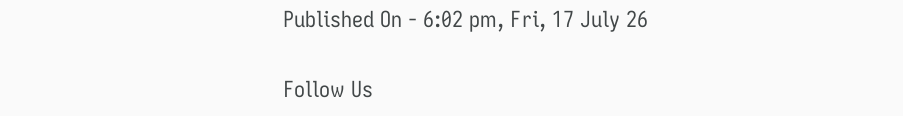Published On - 6:02 pm, Fri, 17 July 26

Follow Us